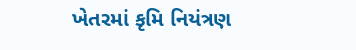ખેતરમાં કૃમિ નિયંત્રણ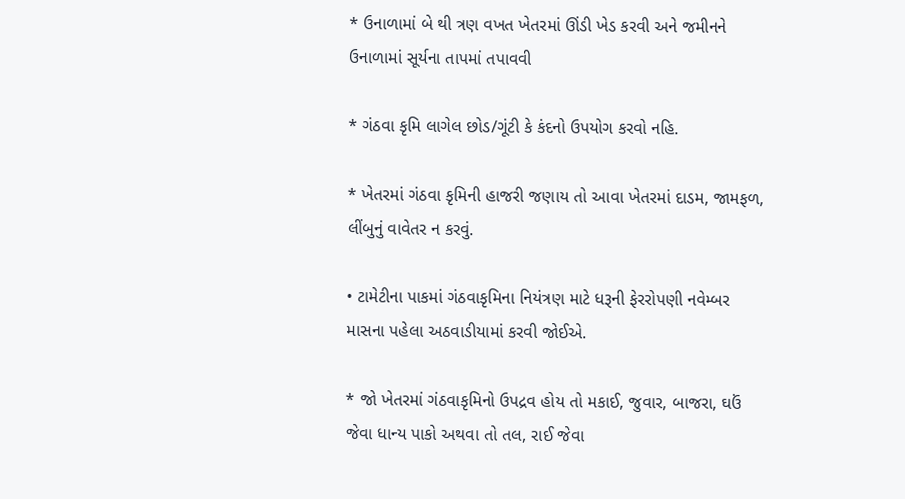* ઉનાળામાં બે થી ત્રણ વખત ખેતરમાં ઊંડી ખેડ કરવી અને જમીનને ઉનાળામાં સૂર્યના તાપમાં તપાવવી

* ગંઠવા કૃમિ લાગેલ છોડ/ગૂંટી કે કંદનો ઉપયોગ કરવો નહિ.

* ખેતરમાં ગંઠવા કૃમિની હાજરી જણાય તો આવા ખેતરમાં દાડમ, જામફળ, લીંબુનું વાવેતર ન કરવું.

• ટામેટીના પાકમાં ગંઠવાકૃમિના નિયંત્રણ માટે ધરૂની ફેરરોપણી નવેમ્બર માસના પહેલા અઠવાડીયામાં કરવી જોઈએ.

* જો ખેતરમાં ગંઠવાકૃમિનો ઉપદ્રવ હોય તો મકાઈ, જુવાર, બાજરા, ઘઉં જેવા ધાન્ય પાકો અથવા તો તલ, રાઈ જેવા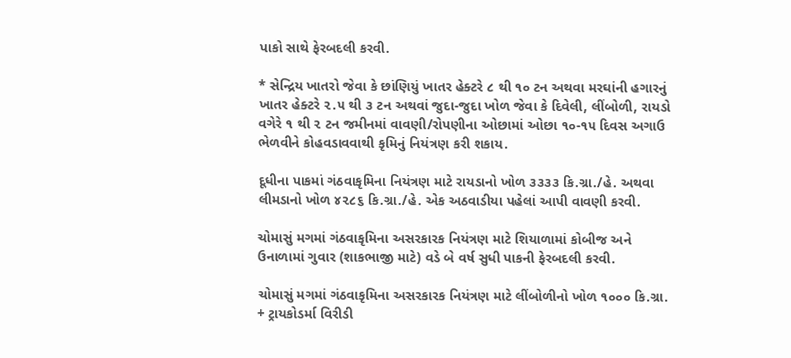પાકો સાથે ફેરબદલી કરવી.

* સેન્દ્રિય ખાતરો જેવા કે છાંણિયું ખાતર હેક્ટરે ૮ થી ૧૦ ટન અથવા મરઘાંની હગારનું ખાતર હેક્ટરે ૨.૫ થી ૩ ટન અથવાં જુદા-જુદા ખોળ જેવા કે દિવેલી, લીંબોળી, રાયડો વગેરે ૧ થી ૨ ટન જમીનમાં વાવણી/રોપણીના ઓછામાં ઓછા ૧૦-૧૫ દિવસ અગાઉ ભેળવીને કોહવડાવવાથી કૃમિનું નિયંત્રણ કરી શકાય.

દૂધીના પાકમાં ગંઠવાકૃમિના નિયંત્રણ માટે રાયડાનો ખોળ ૩૩૩૩ કિ.ગ્રા./હે. અથવા લીમડાનો ખોળ ૪૨૮૬ કિ.ગ્રા./હે. એક અઠવાડીયા પહેલાં આપી વાવણી કરવી.

ચોમાસું મગમાં ગંઠવાકૃમિના અસરકારક નિયંત્રણ માટે શિયાળામાં કોબીજ અને ઉનાળામાં ગુવાર (શાકભાજી માટે) વડે બે વર્ષ સુધી પાકની ફેરબદલી કરવી.

ચોમાસું મગમાં ગંઠવાકૃમિના અસરકારક નિયંત્રણ માટે લીંબોળીનો ખોળ ૧૦૦૦ કિ.ગ્રા. + ટ્રાયકોડર્મા વિરીડી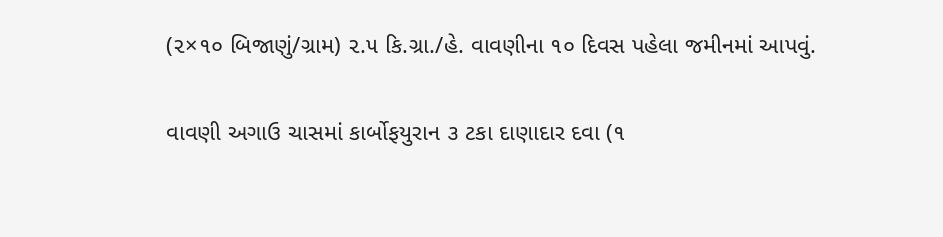(૨×૧૦ બિજાણું/ગ્રામ) ૨.૫ કિ.ગ્રા./હે. વાવણીના ૧૦ દિવસ પહેલા જમીનમાં આપવું.

વાવણી અગાઉ ચાસમાં કાર્બોફયુરાન ૩ ટકા દાણાદાર દવા (૧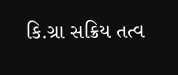કિ.ગ્રા સક્રિય તત્વ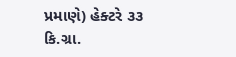પ્રમાણે) હેક્ટરે ૩૩ કિ.ગ્રા.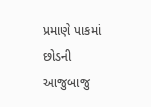પ્રમાણે પાકમાં છોડની આજુબાજુ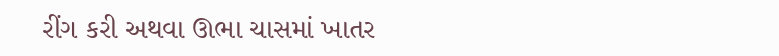રીંગ કરી અથવા ઊભા ચાસમાં ખાતર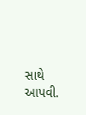સાથે આપવી.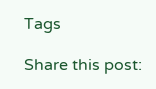Tags

Share this post: